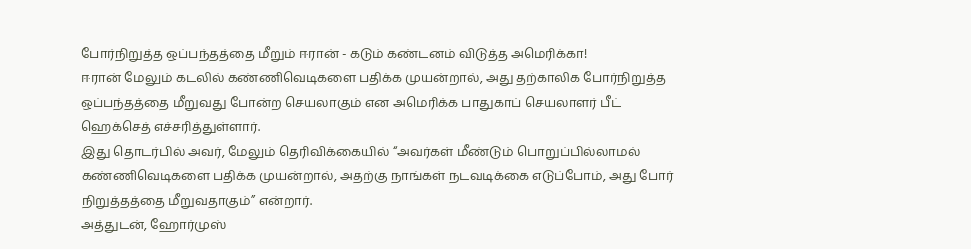போர்நிறுத்த ஒப்பந்தத்தை மீறும் ஈரான் - கடும் கண்டனம் விடுத்த அமெரிக்கா!
ஈரான் மேலும் கடலில் கண்ணிவெடிகளை பதிக்க முயன்றால், அது தற்காலிக போர்நிறுத்த ஒப்பந்தத்தை மீறுவது போன்ற செயலாகும் என அமெரிக்க பாதுகாப் செயலாளர் பீட் ஹெக்செத் எச்சரித்துள்ளார்.
இது தொடர்பில் அவர், மேலும் தெரிவிக்கையில் “அவர்கள் மீண்டும் பொறுப்பில்லாமல் கண்ணிவெடிகளை பதிக்க முயன்றால், அதற்கு நாங்கள் நடவடிக்கை எடுப்போம், அது போர் நிறுத்தத்தை மீறுவதாகும்” என்றார்.
அத்துடன், ஹோர்முஸ்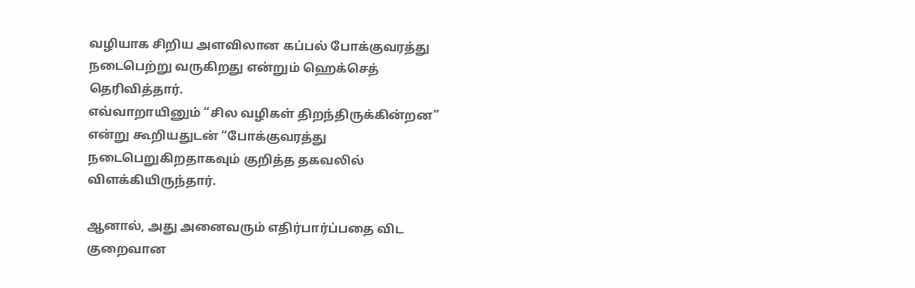வழியாக சிறிய அளவிலான கப்பல் போக்குவரத்து நடைபெற்று வருகிறது என்றும் ஹெக்செத் தெரிவித்தார்.
எவ்வாறாயினும் “சில வழிகள் திறந்திருக்கின்றன” என்று கூறியதுடன் “போக்குவரத்து நடைபெறுகிறதாகவும் குறித்த தகவலில் விளக்கியிருந்தார்.

ஆனால், அது அனைவரும் எதிர்பார்ப்பதை விட குறைவான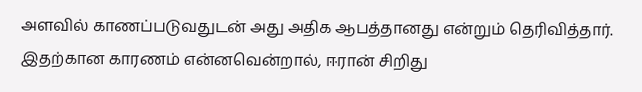அளவில் காணப்படுவதுடன் அது அதிக ஆபத்தானது என்றும் தெரிவித்தார்.
இதற்கான காரணம் என்னவென்றால், ஈரான் சிறிது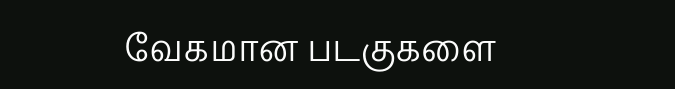வேகமான படகுகளை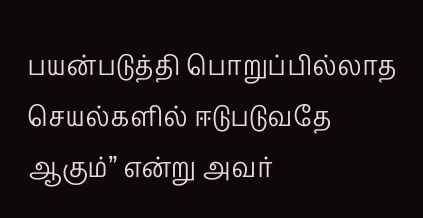பயன்படுத்தி பொறுப்பில்லாத செயல்களில் ஈடுபடுவதே ஆகும்” என்று அவர்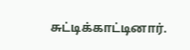சுட்டிக்காட்டினார்.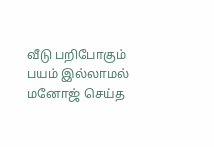வீடு பறிபோகும் பயம் இல்லாமல் மனோஜ் செய்த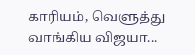காரியம், வெளுத்து வாங்கிய விஜயா...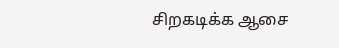சிறகடிக்க ஆசை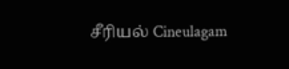சீரியல் Cineulagam